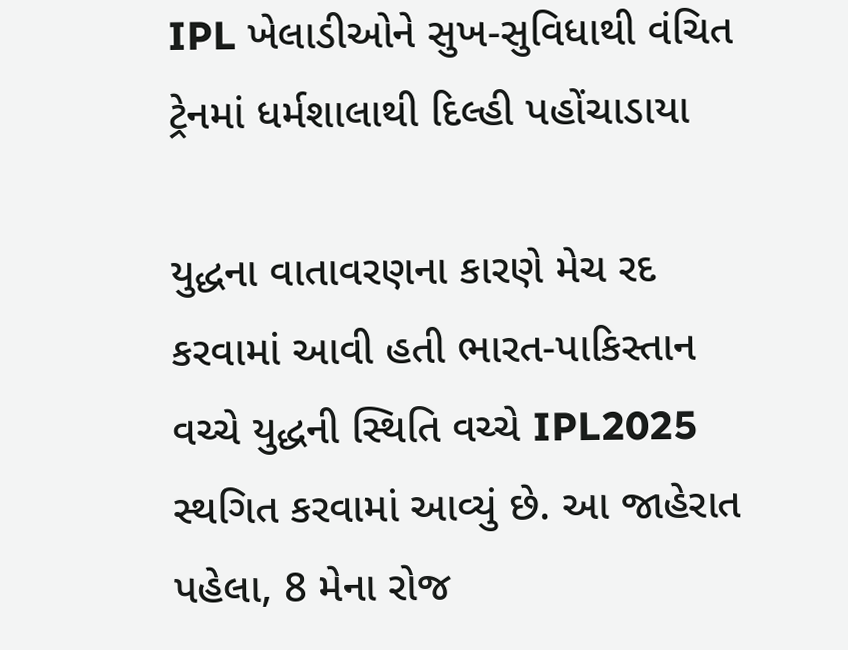IPL ખેલાડીઓને સુખ-સુવિધાથી વંચિત ટ્રેનમાં ધર્મશાલાથી દિલ્હી પહોંચાડાયા

યુદ્ધના વાતાવરણના કારણે મેચ રદ કરવામાં આવી હતી ભારત-પાકિસ્તાન વચ્ચે યુદ્ધની સ્થિતિ વચ્ચે IPL2025 સ્થગિત કરવામાં આવ્યું છે. આ જાહેરાત પહેલા, 8 મેના રોજ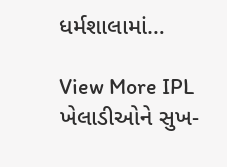ધર્મશાલામાં…

View More IPL ખેલાડીઓને સુખ-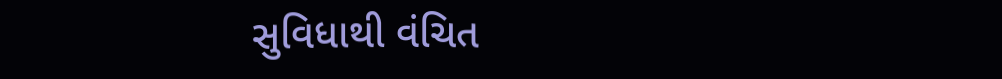સુવિધાથી વંચિત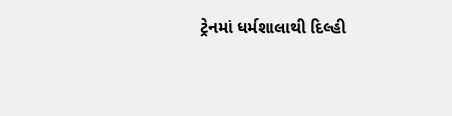ટ્રેનમાં ધર્મશાલાથી દિલ્હી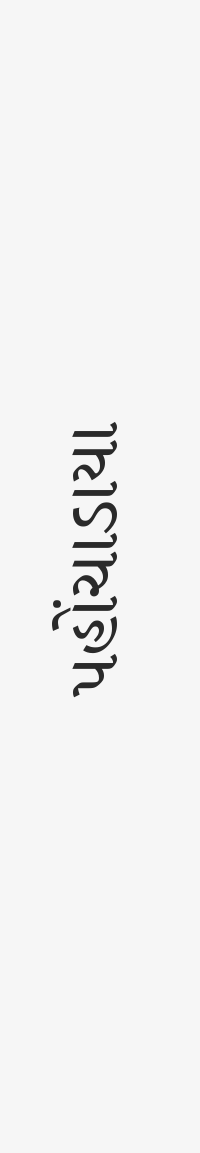પહોંચાડાયા